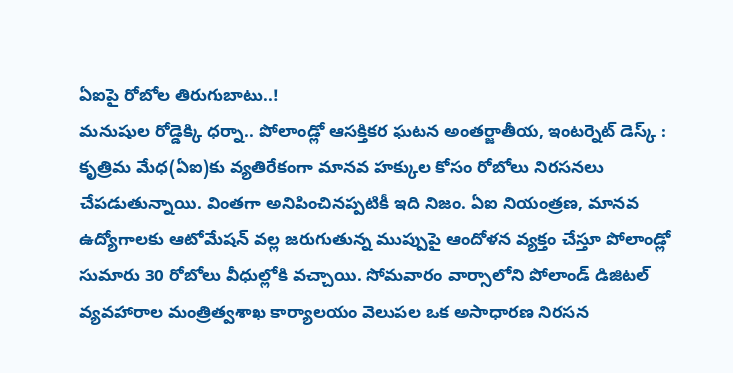ఏఐపై రోబోల తిరుగుబాటు..!
మనుషుల రోడ్డెక్కి ధర్నా.. పోలాండ్లో ఆసక్తికర ఘటన అంతర్జాతీయ, ఇంటర్నెట్ డెస్క్ : కృత్రిమ మేధ(ఏఐ)కు వ్యతిరేకంగా మానవ హక్కుల కోసం రోబోలు నిరసనలు చేపడుతున్నాయి. వింతగా అనిపించినప్పటికీ ఇది నిజం. ఏఐ నియంత్రణ, మానవ ఉద్యోగాలకు ఆటోమేషన్ వల్ల జరుగుతున్న ముప్పుపై ఆందోళన వ్యక్తం చేస్తూ పోలాండ్లో సుమారు 30 రోబోలు వీధుల్లోకి వచ్చాయి. సోమవారం వార్సాలోని పోలాండ్ డిజిటల్ వ్యవహారాల మంత్రిత్వశాఖ కార్యాలయం వెలుపల ఒక అసాధారణ నిరసన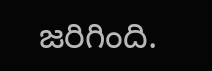జరిగింది.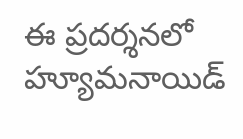ఈ ప్రదర్శనలో హ్యూమనాయిడ్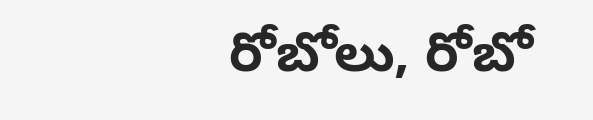రోబోలు, రోబో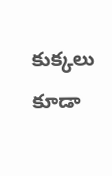కుక్కలు కూడా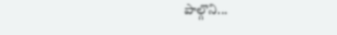పాల్గొని...